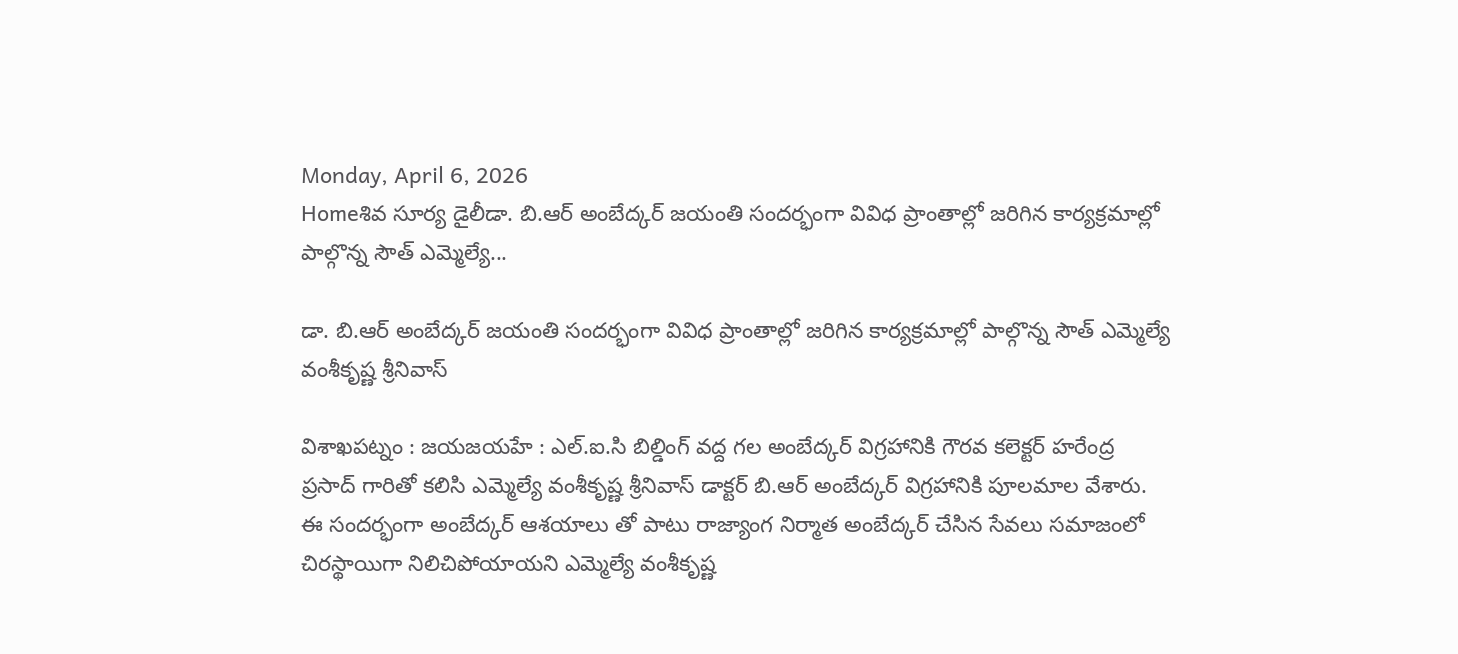Monday, April 6, 2026
Homeశివ సూర్య డైలీడా. బి.ఆర్ అంబేద్కర్ జయంతి సందర్భంగా వివిధ ప్రాంతాల్లో జరిగిన కార్యక్రమాల్లో పాల్గొన్న సౌత్ ఎమ్మెల్యే...

డా. బి.ఆర్ అంబేద్కర్ జయంతి సందర్భంగా వివిధ ప్రాంతాల్లో జరిగిన కార్యక్రమాల్లో పాల్గొన్న సౌత్ ఎమ్మెల్యే వంశీకృష్ణ శ్రీనివాస్

విశాఖపట్నం : జయజయహే : ఎల్.ఐ.సి బిల్డింగ్ వద్ద గల అంబేద్కర్ విగ్రహానికి గౌరవ కలెక్టర్ హరేంద్ర ప్రసాద్ గారితో కలిసి ఎమ్మెల్యే వంశీకృష్ణ శ్రీనివాస్ డాక్టర్ బి.ఆర్ అంబేద్కర్ విగ్రహానికి పూలమాల వేశారు. ఈ సందర్భంగా అంబేద్కర్ ఆశయాలు తో పాటు రాజ్యాంగ నిర్మాత అంబేద్కర్ చేసిన సేవలు సమాజంలో చిరస్థాయిగా నిలిచిపోయాయని ఎమ్మెల్యే వంశీకృష్ణ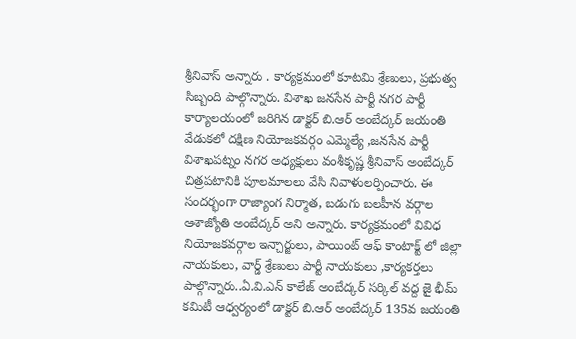శ్రీనివాస్ అన్నారు . కార్యక్రమంలో కూటమి శ్రేణులు, ప్రభుత్వ సిబ్బంది పాల్గొన్నారు. విశాఖ జనసేన పార్టీ నగర పార్టీ కార్యాలయంలో జరిగిన డాక్టర్ బి.ఆర్ అంబేద్కర్ జయంతి వేడుకలో దక్షిణ నియోజకవర్గం ఎమ్మెల్యే ,జనసేన పార్టీ విశాఖపట్నం నగర అధ్యక్షులు వంశీకృష్ణ శ్రీనివాస్ అంబేద్కర్ చిత్రపటానికి పూలమాలలు వేసి నివాళులర్పించారు. ఈ సందర్భంగా రాజ్యాంగ నిర్మాత, బడుగు బలహీన వర్గాల ఆశాజ్యోతి అంబేద్కర్ అని అన్నారు. కార్యక్రమంలో వివిధ నియోజకవర్గాల ఇన్చార్జులు, పాయింట్ ఆఫ్ కాంటాక్ట్ లో జిల్లా నాయకులు, వార్డ్ శ్రేణులు పార్టీ నాయకులు ,కార్యకర్తలు పాల్గొన్నారు..ఏ.వి.ఎన్ కాలేజ్ అంబేద్కర్ సర్కిల్ వద్ద జై భీమ్ కమిటీ ఆధ్వర్యంలో డాక్టర్ బి.ఆర్ అంబేద్కర్ 135వ జయంతి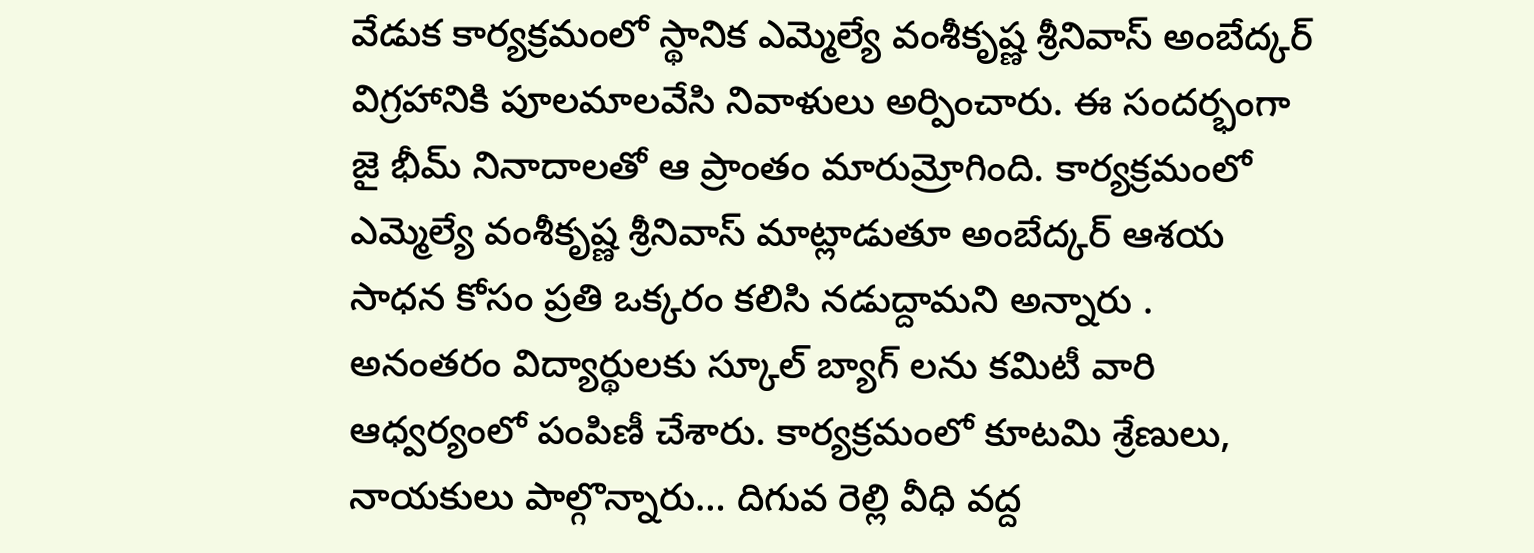వేడుక కార్యక్రమంలో స్థానిక ఎమ్మెల్యే వంశీకృష్ణ శ్రీనివాస్ అంబేద్కర్ విగ్రహానికి పూలమాలవేసి నివాళులు అర్పించారు. ఈ సందర్భంగా జై భీమ్ నినాదాలతో ఆ ప్రాంతం మారుమ్రోగింది. కార్యక్రమంలో ఎమ్మెల్యే వంశీకృష్ణ శ్రీనివాస్ మాట్లాడుతూ అంబేద్కర్ ఆశయ సాధన కోసం ప్రతి ఒక్కరం కలిసి నడుద్దామని అన్నారు . అనంతరం విద్యార్థులకు స్కూల్ బ్యాగ్ లను కమిటీ వారి ఆధ్వర్యంలో పంపిణీ చేశారు. కార్యక్రమంలో కూటమి శ్రేణులు, నాయకులు పాల్గొన్నారు… దిగువ రెల్లి వీధి వద్ద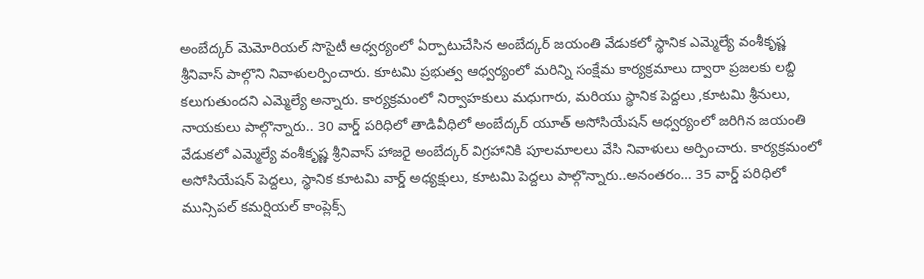అంబేద్కర్ మెమోరియల్ సొసైటీ ఆధ్వర్యంలో ఏర్పాటుచేసిన అంబేద్కర్ జయంతి వేడుకలో స్థానిక ఎమ్మెల్యే వంశీకృష్ణ శ్రీనివాస్ పాల్గొని నివాళులర్పించారు. కూటమి ప్రభుత్వ ఆధ్వర్యంలో మరిన్ని సంక్షేమ కార్యక్రమాలు ద్వారా ప్రజలకు లబ్ది కలుగుతుందని ఎమ్మెల్యే అన్నారు. కార్యక్రమంలో నిర్వాహకులు మధుగారు, మరియు స్థానిక పెద్దలు ,కూటమి శ్రీనులు, నాయకులు పాల్గొన్నారు.. 30 వార్డ్ పరిధిలో తాడివీధిలో అంబేద్కర్ యూత్ అసోసియేషన్ ఆధ్వర్యంలో జరిగిన జయంతి వేడుకలో ఎమ్మెల్యే వంశీకృష్ణ శ్రీనివాస్ హాజరై అంబేద్కర్ విగ్రహానికి పూలమాలలు వేసి నివాళులు అర్పించారు. కార్యక్రమంలో అసోసియేషన్ పెద్దలు, స్థానిక కూటమి వార్డ్ అధ్యక్షులు, కూటమి పెద్దలు పాల్గొన్నారు..అనంతరం… 35 వార్డ్ పరిధిలో మున్సిపల్ కమర్షియల్ కాంప్లెక్స్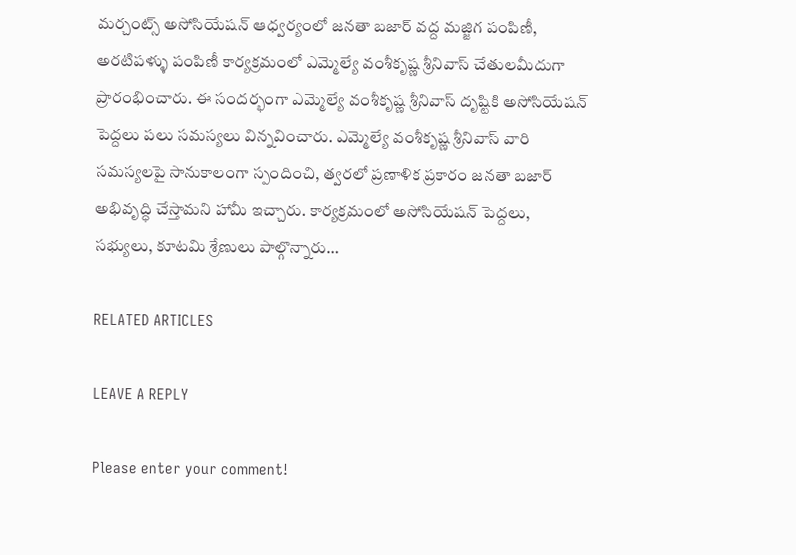మర్చంట్స్ అసోసియేషన్ ఆధ్వర్యంలో జనతా బజార్ వద్ద మజ్జిగ పంపిణీ, అరటిపళ్ళు పంపిణీ కార్యక్రమంలో ఎమ్మెల్యే వంశీకృష్ణ శ్రీనివాస్ చేతులమీదుగా ప్రారంభించారు. ఈ సందర్భంగా ఎమ్మెల్యే వంశీకృష్ణ శ్రీనివాస్ దృష్టికి అసోసియేషన్ పెద్దలు పలు సమస్యలు విన్నవించారు. ఎమ్మెల్యే వంశీకృష్ణ శ్రీనివాస్ వారి సమస్యలపై సానుకాలంగా స్పందించి, త్వరలో ప్రణాళిక ప్రకారం జనతా బజార్ అభివృద్ధి చేస్తామని హామీ ఇచ్చారు. కార్యక్రమంలో అసోసియేషన్ పెద్దలు, సభ్యులు, కూటమి శ్రేణులు పాల్గొన్నారు…

RELATED ARTICLES

LEAVE A REPLY

Please enter your comment!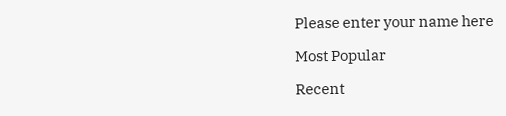Please enter your name here

Most Popular

Recent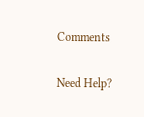Comments

Need Help?